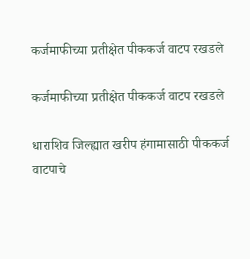कर्जमाफीच्या प्रतीक्षेत पीककर्ज वाटप रखडले

कर्जमाफीच्या प्रतीक्षेत पीककर्ज वाटप रखडले

धाराशिव जिल्ह्यात खरीप हंगामासाठी पीककर्ज वाटपाचे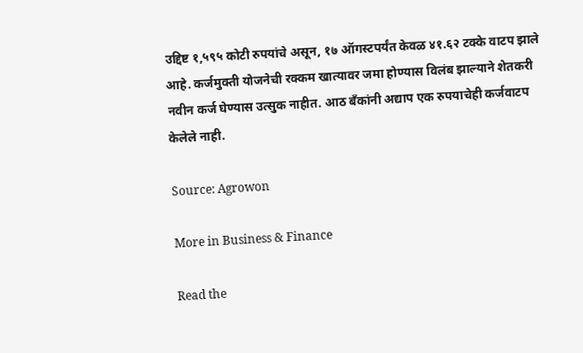उद्दिष्ट १,५९५ कोटी रुपयांचे असून, १७ ऑगस्टपर्यंत केवळ ४१.६२ टक्के वाटप झाले आहे. कर्जमुक्ती योजनेची रक्कम खात्यावर जमा होण्यास विलंब झाल्याने शेतकरी नवीन कर्ज घेण्यास उत्सुक नाहीत. आठ बँकांनी अद्याप एक रुपयाचेही कर्जवाटप केलेले नाही.

Source: Agrowon

More in Business & Finance

Read the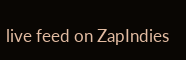live feed on ZapIndies